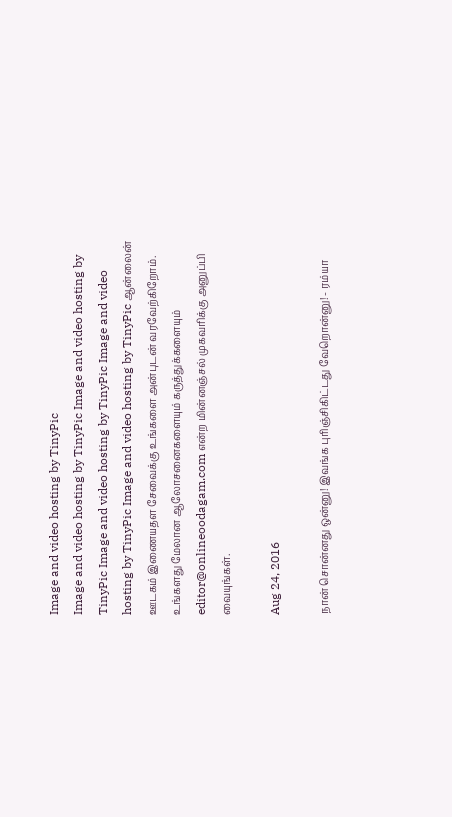Image and video hosting by TinyPic
Image and video hosting by TinyPic Image and video hosting by TinyPic Image and video hosting by TinyPic Image and video hosting by TinyPic Image and video hosting by TinyPic ஆன்லைன் ஊடகம் இணையதள சேவைக்கு உங்களை அன்புடன் வரவேற்கிறோம். உங்களது மேலான ஆலோசனைகளையும் கருத்துக்களையும் editor@onlineoodagam.com என்ற மின்னஞ்சல் முகவரிக்கு அனுப்பி வையுங்கள்.

Aug 24, 2016

நான் சொன்னது ஒன்னு! இவங்க புரிஞ்சிகிட்டது வேறொன்னு! - ரம்யா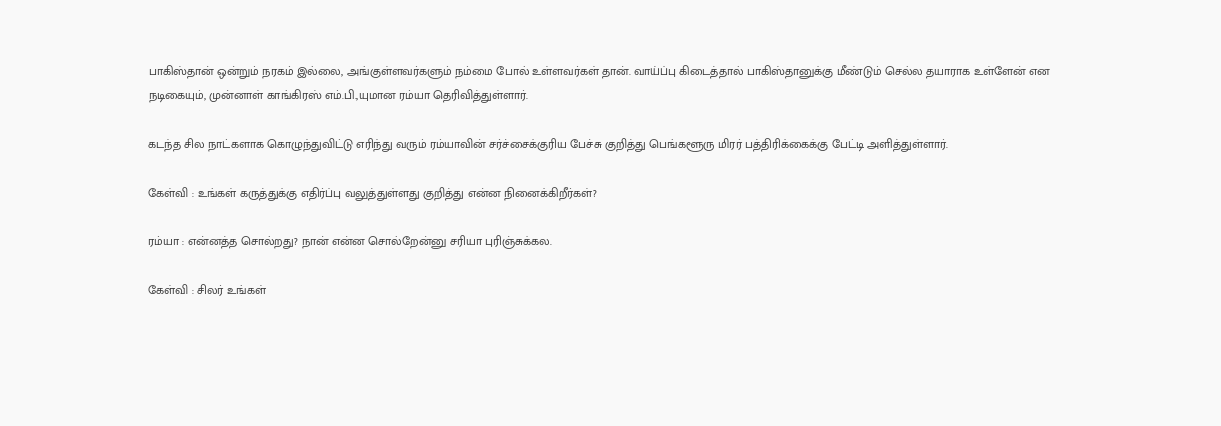பாகிஸ்தான் ஒன்றும் நரகம் இல்லை, அங்குள்ளவர்களும் நம்மை போல் உள்ளவர்கள் தான். வாய்ப்பு கிடைத்தால் பாகிஸ்தானுக்கு மீண்டும் செல்ல தயாராக உள்ளேன் என நடிகையும், முன்னாள் காங்கிரஸ் எம்.பி.,யுமான ரம்யா தெரிவித்துள்ளார்.

கடந்த சில நாட்களாக கொழுந்துவிட்டு எரிந்து வரும் ரம்யாவின் சர்ச்சைக்குரிய பேச்சு குறித்து பெங்களூரு மிரர் பத்திரிக்கைக்கு பேட்டி அளித்துள்ளார்.

கேள்வி : உங்கள் கருத்துக்கு எதிர்ப்பு வலுத்துள்ளது குறித்து என்ன நினைக்கிறீர்கள்?

ரம்யா : என்னத்த சொல்றது? நான் என்ன சொல்றேன்னு சரியா புரிஞ்சுக்கல.

கேள்வி : சிலர் உங்கள்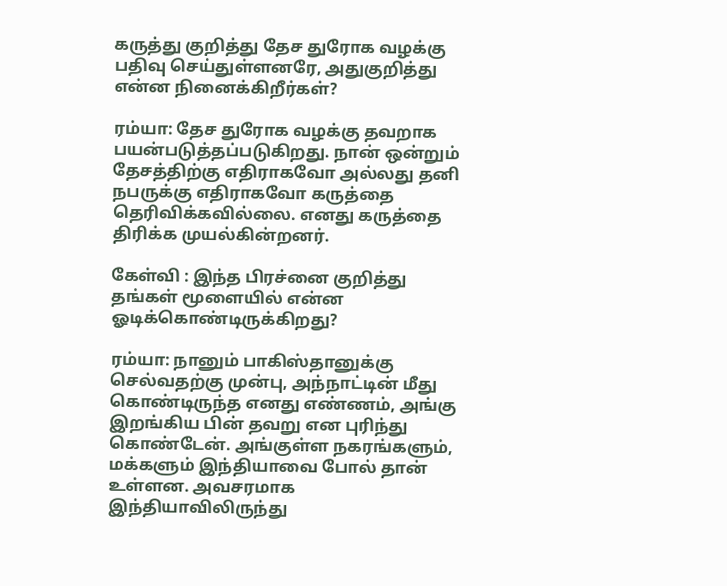கருத்து குறித்து தேச துரோக வழக்கு பதிவு செய்துள்ளனரே, அதுகுறித்து என்ன நினைக்கிறீர்கள்?

ரம்யா: தேச துரோக வழக்கு தவறாக பயன்படுத்தப்படுகிறது. நான் ஒன்றும் தேசத்திற்கு எதிராகவோ அல்லது தனி நபருக்கு எதிராகவோ கருத்தை தெரிவிக்கவில்லை. எனது கருத்தை திரிக்க முயல்கின்றனர்.

கேள்வி : இந்த பிரச்னை குறித்து தங்கள் மூளையில் என்ன ஓடிக்கொண்டிருக்கிறது?

ரம்யா: நானும் பாகிஸ்தானுக்கு செல்வதற்கு முன்பு, அந்நாட்டின் மீது கொண்டிருந்த எனது எண்ணம், அங்கு இறங்கிய பின் தவறு என புரிந்து கொண்டேன். அங்குள்ள நகரங்களும், மக்களும் இந்தியாவை போல் தான் உள்ளன. அவசரமாக இந்தியாவிலிருந்து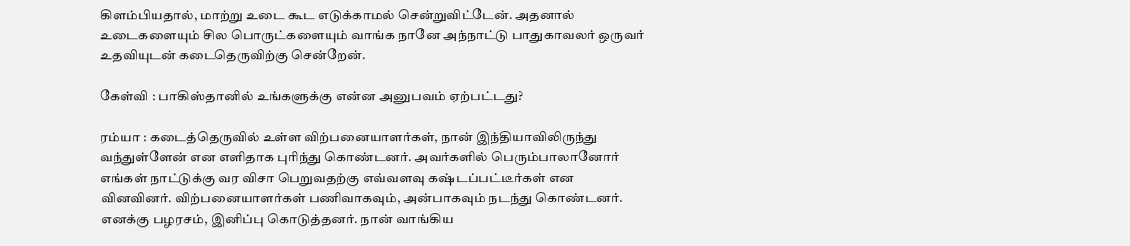கிளம்பியதால், மாற்று உடை கூட எடுக்காமல் சென்றுவிட்டேன். அதனால் உடைகளையும் சில பொருட்களையும் வாங்க நானே அந்நாட்டு பாதுகாவலர் ஒருவர் உதவியுடன் கடைதெருவிற்கு சென்றேன்.

கேள்வி : பாகிஸ்தானில் உங்களுக்கு என்ன அனுபவம் ஏற்பட்டது?

ரம்யா : கடைத்தெருவில் உள்ள விற்பனையாளர்கள், நான் இந்தியாவிலிருந்து வந்துள்ளேன் என எளிதாக புரிந்து கொண்டனர். அவர்களில் பெரும்பாலானோர் எங்கள் நாட்டுக்கு வர விசா பெறுவதற்கு எவ்வளவு கஷ்டப்பட்டீர்கள் என வினவினர். விற்பனையாளர்கள் பணிவாகவும், அன்பாகவும் நடந்து கொண்டனர். எனக்கு பழரசம், இனிப்பு கொடுத்தனர். நான் வாங்கிய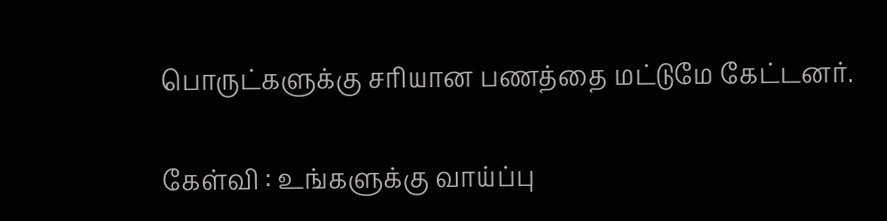பொருட்களுக்கு சரியான பணத்தை மட்டுமே கேட்டனர்.

கேள்வி : உங்களுக்கு வாய்ப்பு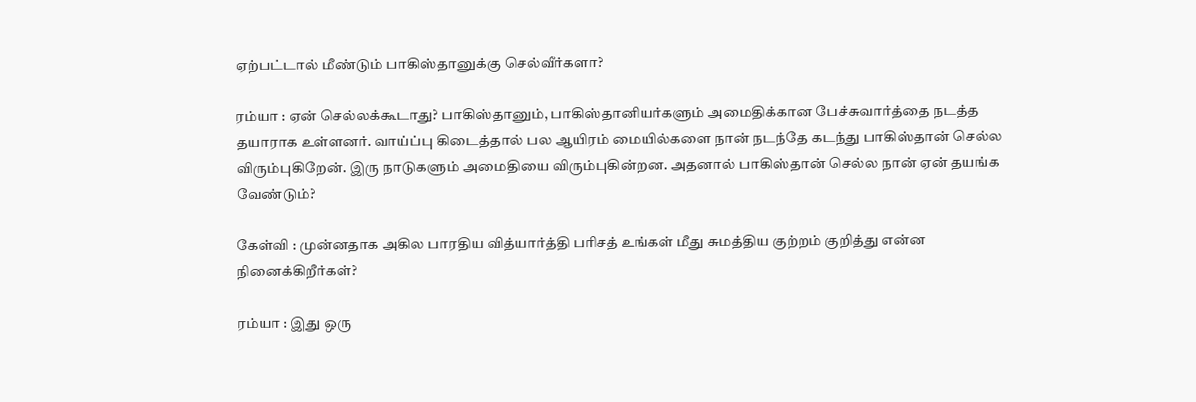ஏற்பட்டால் மீண்டும் பாகிஸ்தானுக்கு செல்வீர்களா?

ரம்யா : ஏன் செல்லக்கூடாது? பாகிஸ்தானும், பாகிஸ்தானியர்களும் அமைதிக்கான பேச்சுவார்த்தை நடத்த தயாராக உள்ளனர். வாய்ப்பு கிடைத்தால் பல ஆயிரம் மையில்களை நான் நடந்தே கடந்து பாகிஸ்தான் செல்ல விரும்புகிறேன். இரு நாடுகளும் அமைதியை விரும்புகின்றன. அதனால் பாகிஸ்தான் செல்ல நான் ஏன் தயங்க வேண்டும்?

கேள்வி : முன்னதாக அகில பாரதிய வித்யார்த்தி பரிசத் உங்கள் மீது சுமத்திய குற்றம் குறித்து என்ன நினைக்கிறீர்கள்?

ரம்யா : இது ஒரு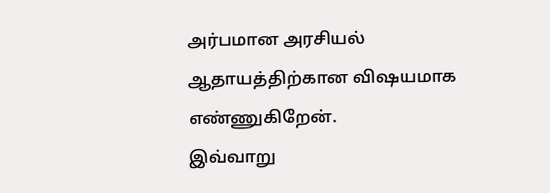அர்பமான அரசியல் ஆதாயத்திற்கான விஷயமாக எண்ணுகிறேன்.
இவ்வாறு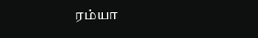ரம்யா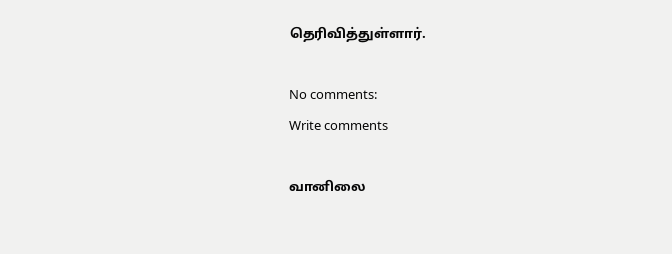தெரிவித்துள்ளார்.

No comments:
Write comments

வானிலை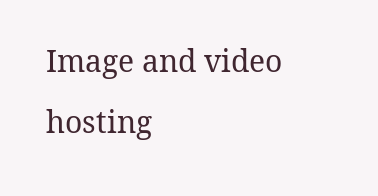Image and video hosting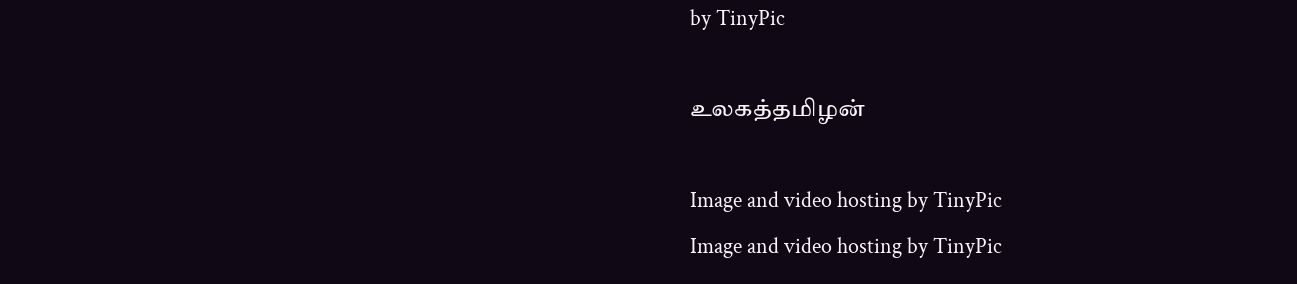by TinyPic

உலகத்தமிழன்

Image and video hosting by TinyPic
Image and video hosting by TinyPic